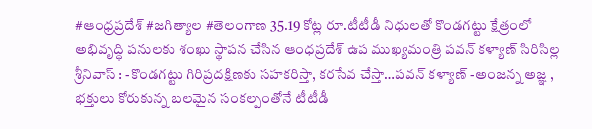#ఆంధ్రప్రదేశ్ #జగిత్యాల #తెలంగాణ 35.19 కోట్ల రూ.టీటీడీ నిధులతో కొండగట్టు క్షేత్రంలో అభివృద్ధి పనులకు శంఖు స్థాపన చేసిన ఆంధప్రదేశ్ ఉప ముఖ్యమంత్రి పవన్ కళ్యాణ్ సిరిసిల్ల శ్రీనివాస్ : -కొండగట్టు గిరిప్రదక్షిణకు సహకరిస్తా, కరసేవ చేస్తా…పవన్ కళ్యాణ్ -అంజన్న అజ్ఞ , భక్తులు కోరుకున్న బలమైన సంకల్పంతోనే టీటీడీ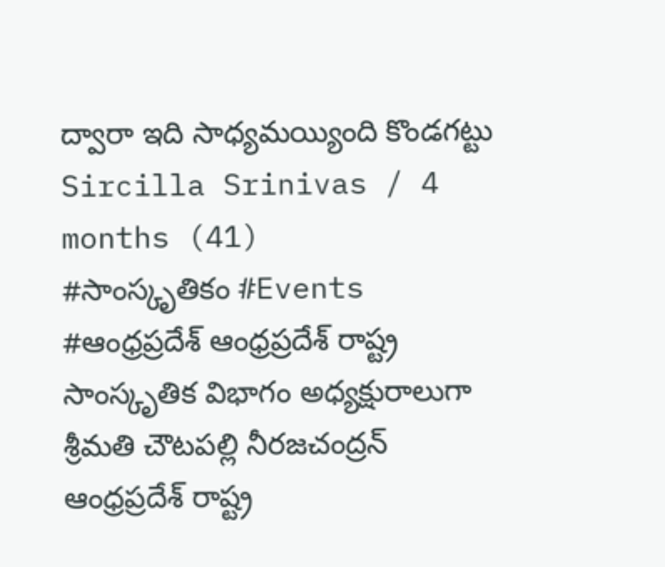ద్వారా ఇది సాధ్యమయ్యింది కొండగట్టు Sircilla Srinivas / 4 months (41)
#సాంస్కృతికం #Events #ఆంధ్రప్రదేశ్ ఆంధ్రప్రదేశ్ రాష్ట్ర సాంస్కృతిక విభాగం అధ్యక్షురాలుగా శ్రీమతి చౌటపల్లి నీరజచంద్రన్ ఆంధ్రప్రదేశ్ రాష్ట్ర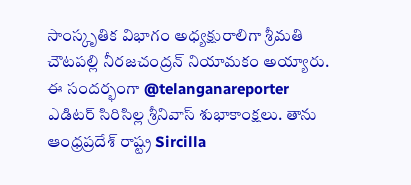సాంస్కృతిక విభాగం అధ్యక్షురాలిగా శ్రీమతి చౌటపల్లి నీరజచంద్రన్ నియామకం అయ్యారు. ఈ సందర్భంగా @telanganareporter ఎడిటర్ సిరిసిల్ల శ్రీనివాస్ శుభాకాంక్షలు. తాను ఆంధ్రప్రదేశ్ రాష్ట్ర Sircilla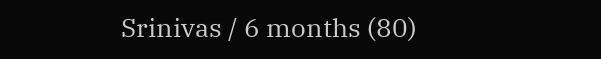Srinivas / 6 months (80)